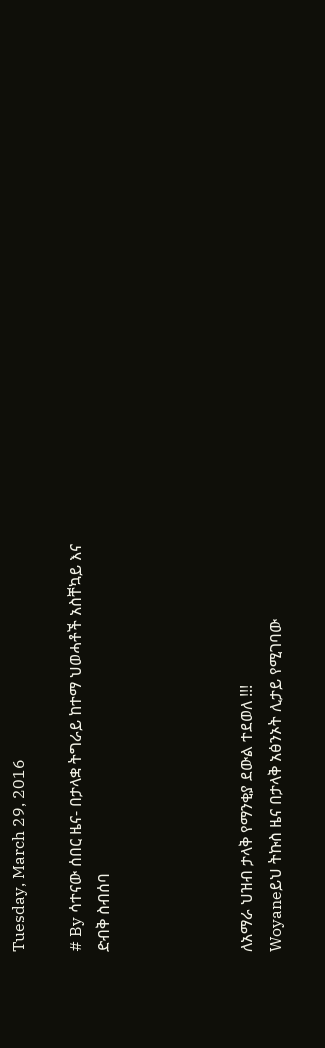Tuesday, March 29, 2016

# By ሳተናው ሰበር ዜና- በታላቋ ትግራይ ከተማ ህወሓቶች አስቸኳይ እና ድብቅ ስብሰባ




ለአማራ ህዝብ ታላቅ የማንቂያ ደውል ተደወለ !!!
Woyaneይህ ትኩስ ዜና በታላቅ አፅንኦት ሊታይ የሚገባው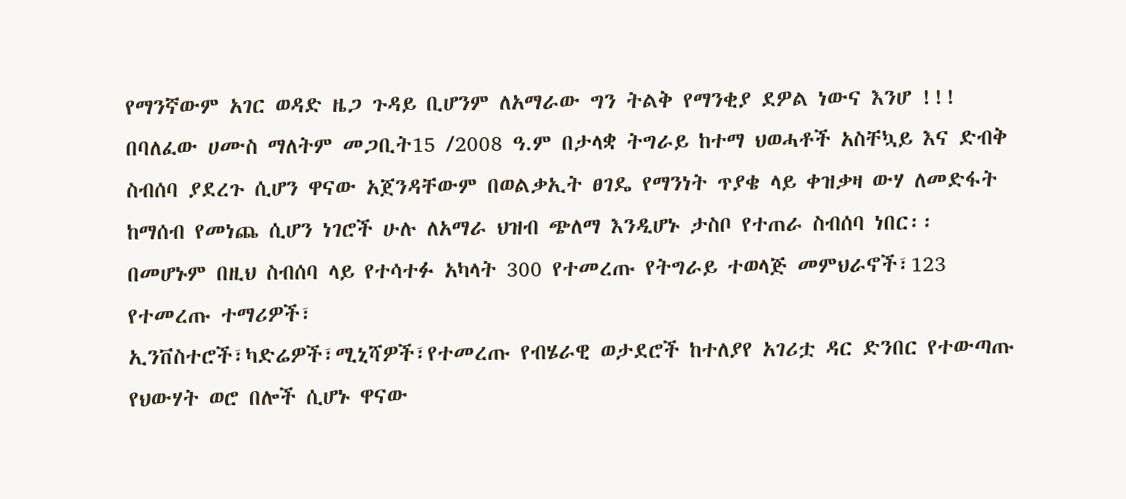የማንኛውም አገር ወዳድ ዜጋ ጉዳይ ቢሆንም ለአማራው ግን ትልቅ የማንቂያ ደዎል ነውና እንሆ !!! በባለፈው ሀሙስ ማለትም መጋቢት15 /2008 ዓ.ም በታላቋ ትግራይ ከተማ ህወሓቶች አስቸኳይ እና ድብቅ ስብሰባ ያደረጉ ሲሆን ዋናው አጀንዳቸውም በወልቃኢት ፀገዴ የማንነት ጥያቄ ላይ ቀዝቃዛ ውሃ ለመድፋት ከማሰብ የመነጨ ሲሆን ነገሮች ሁሉ ለአማራ ህዝብ ጭለማ እንዲሆኑ ታስቦ የተጠራ ስብሰባ ነበር፡፡
በመሆኑም በዚህ ስብሰባ ላይ የተሳተፉ አካላት 300 የተመረጡ የትግራይ ተወላጅ መምህራኖች፣123 የተመረጡ ተማሪዎች፣
ኢንቨስተሮች፣ካድሬዎች፣ሚኒሻዎች፣የተመረጡ የብሄራዊ ወታደሮች ከተለያየ አገሪቷ ዳር ድንበር የተውጣጡ የህውሃት ወሮ በሎች ሲሆኑ ዋናው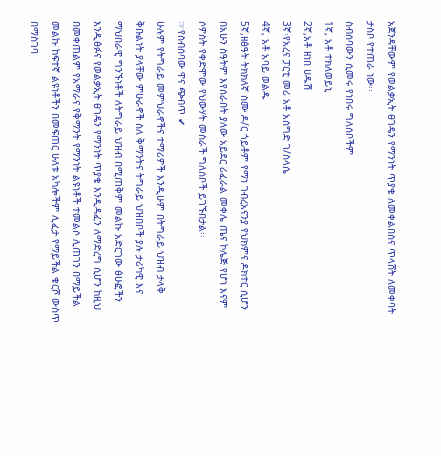አጀንዳቸውም የወልቃኢት ፀገዴን የማንነት ጥያቄ ለመቀልበስና ጥላሸት ለመቀባት ታስቦ የተጠራ ነው፡፡
ስብሰባውን ሲመሩ የነበሩ ግለሰቦችም
1ኛ, አቶ ተክለወይኒ
2ኛ,አቶ ዘነበ ሀዱሽ
3ኛ፡የአረና ፓርቲ መሪ አቶ አሰግድ ገ/ስላሴ
4ኛ, አቶ አባይ ወልዱ
5ኛ,ዘፅዓት ትክክለኛ ስሙ ዶ/ር ጎይቶም የማነ ገብረአናንያ የህክምና ዶክተር ሲሆን በአሁን ስዓትም እየሰራበት ያለው አይደር ሪፈራል መቀሌ ጤና ኮሌጅ የሆነ እናም ሶዎስት የቀድሞው የህውሃት መስራች ግለሰቦች ይገኙበታል፡፡
☞የስብሰባው ዋና ጭብጥ ✔
ሁሉም የትግራይ መምህራኖችና ተማሪዎች እንዲሁም በትግራይ ህዝብ ታላቅ ቅቡልነት ያላቸው ምሁራኖች ስለ ቅማንትና ትግራይ ህዝበቦች ያሉ ታሪካዊ እና ማህበራዊ ግንኙነቶች ለትግራይ ህዝብ በሚጠቅም መልኩ አድርገው ፅሁፎችን እንዲፅፉና የወልቃኢት ፀገዴን የማንነት ጥያቄ እንዲዳፈን ለማድረግ ሲሆን ከዚህ በመቀጠልም የአማራና የቅማንት የማንነት ልዩነቶች ተመልሶ ሊጠገን በማይችል መልኩ ከፍተኛ ልዩነቶችን በመፍጠር ሁለቱ አካሎችም ሊፈታ የማይችል ቁርሾ ውስጥ በማስገባ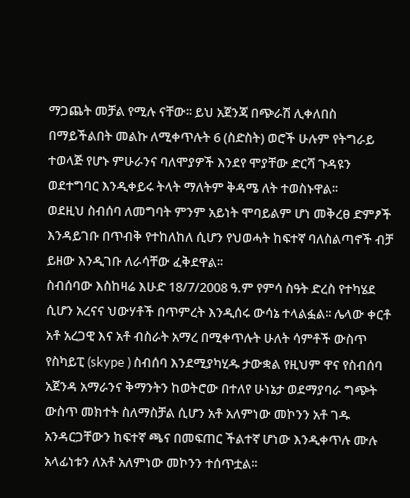ማጋጨት መቻል የሚሉ ናቸው፡፡ ይህ አጀንጃ በጭራሽ ሊቀለበስ በማይችልበት መልኩ ለሚቀጥሉት 6 (ስድስት) ወሮች ሁሉም የትግራይ ተወላጅ የሆኑ ምሁራንና ባለሞያዎች እንደየ ሞያቸው ድርሻ ጉዳዩን ወደተግባር እንዲቀይሩ ትላት ማለትም ቅዳሜ ለት ተወስኑዋል፡፡
ወደዚህ ስብሰባ ለመግባት ምንም አይነት ሞባይልም ሆነ መቅረፀ ድምፆች እንዳይገቡ በጥብቅ የተከለከለ ሲሆን የህወሓት ከፍተኛ ባለስልጣኖች ብቻ ይዘው እንዲገቡ ለራሳቸው ፈቅደዋል፡፡
ስብሰባው እስከዛሬ እሁድ 18/7/2008 ዓ.ም የምሳ ስዓት ድረስ የተካሄደ ሲሆን አረናና ህውሃቶች በጥምረት እንዲሰሩ ውሳኔ ተላልፏል፡፡ ሌላው ቀርቶ አቶ አረጋዊ እና አቶ ብስራት አማረ በሚቀጥሉት ሁለት ሳምቶች ውስጥ የስካይፒ (skype ) ስብሰባ እንደሚያካሂዱ ታውቋል የዚህም ዋና የስብሰባ አጀንዳ አማራንና ቅማንትን ከወትሮው በተለየ ሁነኔታ ወደማያባራ ግጭት ውስጥ መክተት ስለማስቻል ሲሆን አቶ አለምነው መኮንን አቶ ገዱ አንዳርጋቸውን ከፍተኛ ጫና በመፍጠር ችልተኛ ሆነው እንዲቀጥሉ ሙሉ አላፊነቱን ለአቶ አለምነው መኮንን ተሰጥቷል፡፡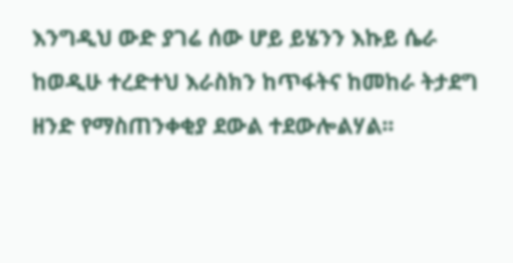እንግዲህ ውድ ያገሬ ሰው ሆይ ይሄንን እኩይ ሴራ ከወዲሁ ተረድተህ እራስክን ከጥፋትና ከመከራ ትታደግ ዘንድ የማስጠንቀቂያ ደውል ተደውሎልሃል፡፡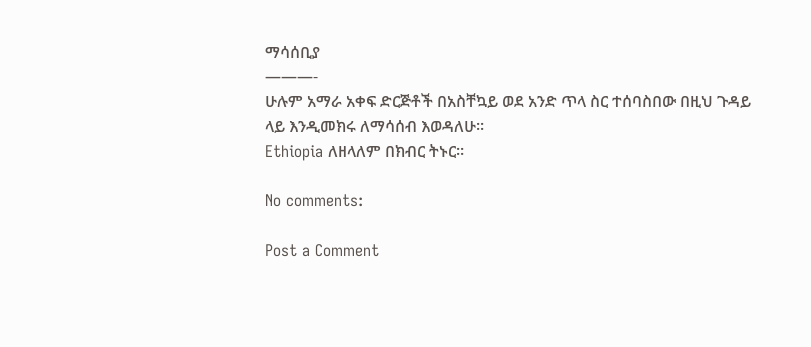ማሳሰቢያ
———-
ሁሉም አማራ አቀፍ ድርጅቶች በአስቸኳይ ወደ አንድ ጥላ ስር ተሰባስበው በዚህ ጉዳይ ላይ እንዲመክሩ ለማሳሰብ እወዳለሁ፡፡
Ethiopia ለዘላለም በክብር ትኑር።

No comments:

Post a Comment